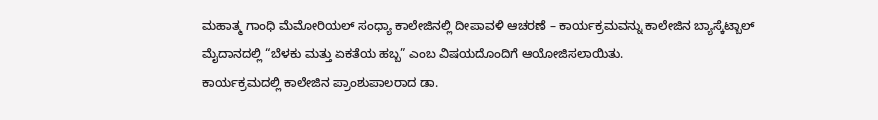ಮಹಾತ್ಮ ಗಾಂಧಿ ಮೆಮೋರಿಯಲ್ ಸಂಧ್ಯಾ ಕಾಲೇಜಿನಲ್ಲಿ ದೀಪಾವಳಿ ಆಚರಣೆ – ಕಾರ್ಯಕ್ರಮವನ್ನು ಕಾಲೇಜಿನ ಬ್ಯಾಸ್ಕೆಟ್ಬಾಲ್ ಮೈದಾನದಲ್ಲಿ “ಬೆಳಕು ಮತ್ತು ಏಕತೆಯ ಹಬ್ಬ” ಎಂಬ ವಿಷಯದೊಂದಿಗೆ ಆಯೋಜಿಸಲಾಯಿತು.
ಕಾರ್ಯಕ್ರಮದಲ್ಲಿ ಕಾಲೇಜಿನ ಪ್ರಾಂಶುಪಾಲರಾದ ಡಾ.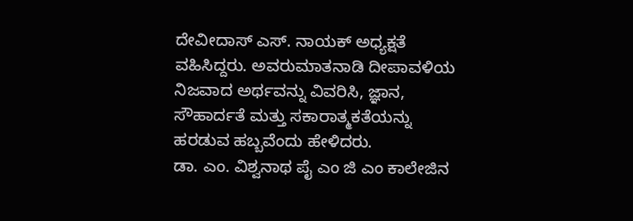ದೇವೀದಾಸ್ ಎಸ್. ನಾಯಕ್ ಅಧ್ಯಕ್ಷತೆ ವಹಿಸಿದ್ದರು. ಅವರುಮಾತನಾಡಿ ದೀಪಾವಳಿಯ ನಿಜವಾದ ಅರ್ಥವನ್ನು ವಿವರಿಸಿ, ಜ್ಞಾನ, ಸೌಹಾರ್ದತೆ ಮತ್ತು ಸಕಾರಾತ್ಮಕತೆಯನ್ನು ಹರಡುವ ಹಬ್ಬವೆಂದು ಹೇಳಿದರು.
ಡಾ. ಎಂ. ವಿಶ್ವನಾಥ ಪೈ ಎಂ ಜಿ ಎಂ ಕಾಲೇಜಿನ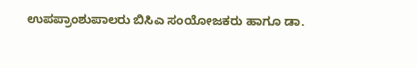ಉಪಪ್ರಾಂಶುಪಾಲರು ಬಿಸಿಎ ಸಂಯೋಜಕರು ಹಾಗೂ ಡಾ.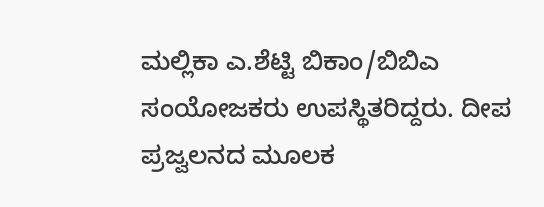ಮಲ್ಲಿಕಾ ಎ.ಶೆಟ್ಟಿ ಬಿಕಾಂ/ಬಿಬಿಎ ಸಂಯೋಜಕರು ಉಪಸ್ಥಿತರಿದ್ದರು. ದೀಪ ಪ್ರಜ್ವಲನದ ಮೂಲಕ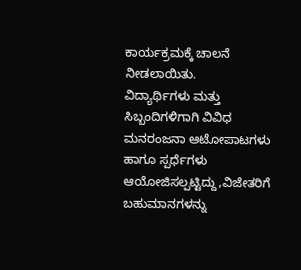ಕಾರ್ಯಕ್ರಮಕ್ಕೆ ಚಾಲನೆ ನೀಡಲಾಯಿತು.
ವಿದ್ಯಾರ್ಥಿಗಳು ಮತ್ತು ಸಿಬ್ಬಂದಿಗಳಿಗಾಗಿ ವಿವಿಧ ಮನರಂಜನಾ ಆಟೋಪಾಟಗಳು ಹಾಗೂ ಸ್ಪರ್ಧೆಗಳು ಆಯೋಜಿಸಲ್ಪಟ್ಟಿದ್ದು,ವಿಜೇತರಿಗೆ ಬಹುಮಾನಗಳನ್ನು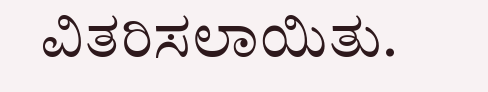ವಿತರಿಸಲಾಯಿತು.